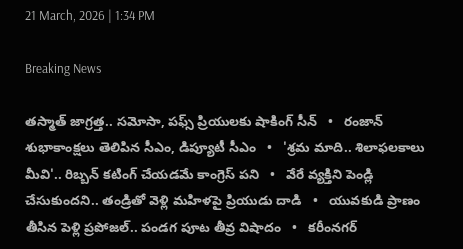21 March, 2026 | 1:34 PM

Breaking News

తస్మాత్ జాగ్రత్త.. సమోసా, పఫ్స్ ప్రియులకు షాకింగ్ సీన్   •   రంజాన్ శుభాకాంక్షలు తెలిపిన సీఎం, డిప్యూటీ సీఎం   •   'శ్రమ మాది.. శిలాఫలకాలు మీవి'.. రిబ్బన్ కటింగ్ చేయడమే కాంగ్రెస్ పని   •   వేరే వ్యక్తిని పెండ్లి చేసుకుందని.. తండ్రితో వెళ్లి మహిళపై ప్రియుడు దాడి   •   యువకుడి ప్రాణం తీసిన పెళ్లి ప్రపోజల్‌.. పండగ పూట తీవ్ర విషాదం   •   కరీంనగర్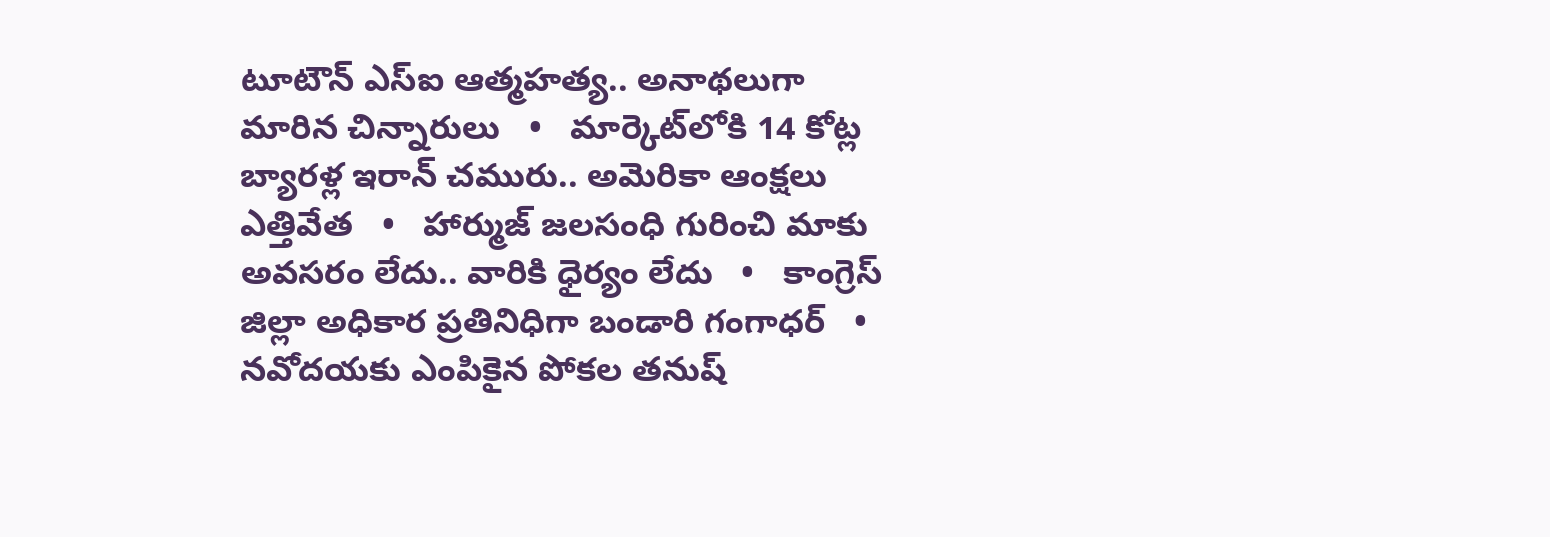టూటౌన్ ఎస్ఐ ఆత్మహత్య.. అనాథలుగా మారిన చిన్నారులు   •   మార్కెట్‌లోకి 14 కోట్ల బ్యారళ్ల ఇరాన్ చమురు.. అమెరికా ఆంక్షలు ఎత్తివేత   •   హార్ముజ్ జలసంధి గురించి మాకు అవసరం లేదు.. వారికి ధైర్యం లేదు   •   కాంగ్రెస్ జిల్లా అధికార ప్రతినిధిగా బండారి గంగాధర్   •   నవోదయకు ఎంపికైన పోకల తనుష్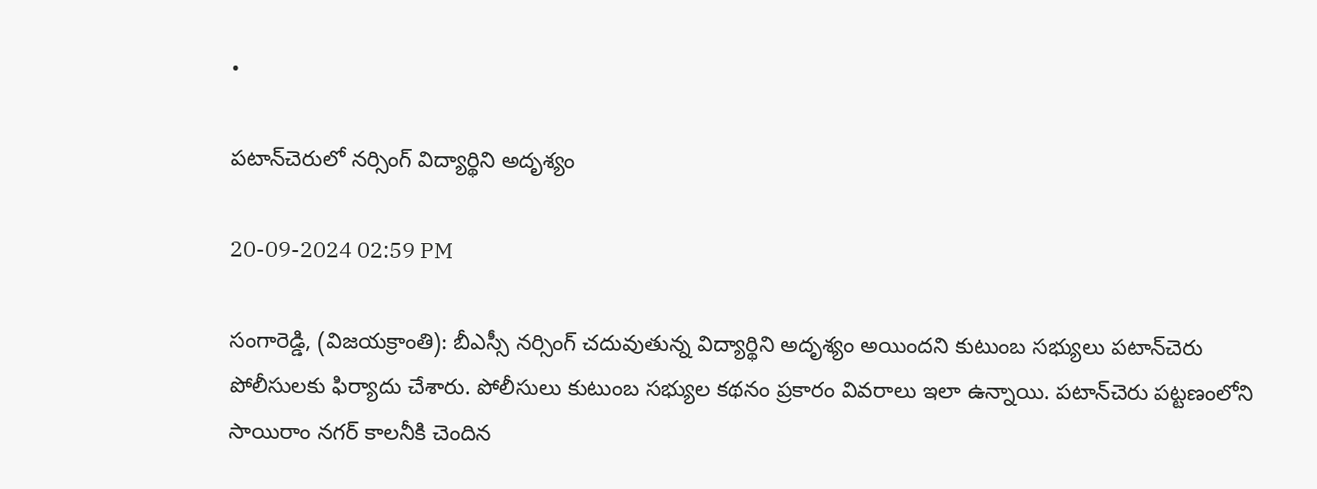•

పటాన్‌చెరులో నర్సింగ్ విద్యార్థిని అదృశ్యం

20-09-2024 02:59 PM

సంగారెడ్డి, (విజయక్రాంతి): బీఎస్సీ నర్సింగ్ చదువుతున్న విద్యార్థిని అదృశ్యం అయిందని కుటుంబ సభ్యులు పటాన్‌చెరు పోలీసులకు ఫిర్యాదు చేశారు. పోలీసులు కుటుంబ సభ్యుల కథనం ప్రకారం వివరాలు ఇలా ఉన్నాయి. పటాన్‌చెరు పట్టణంలోని సాయిరాం నగర్ కాలనీకి చెందిన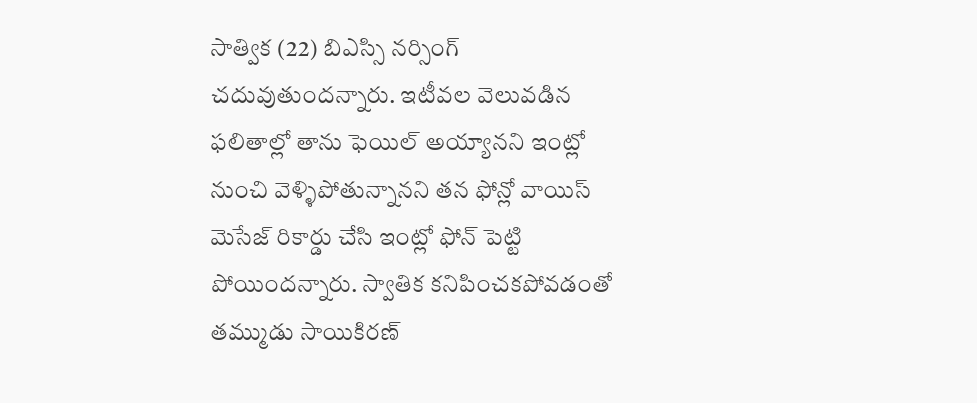సాత్విక (22) బిఎస్సి నర్సింగ్ చదువుతుందన్నారు. ఇటీవల వెలువడిన ఫలితాల్లో తాను ఫెయిల్ అయ్యానని ఇంట్లో నుంచి వెళ్ళిపోతున్నానని తన ఫోన్లో వాయిస్ మెసేజ్ రికార్డు చేసి ఇంట్లో ఫోన్ పెట్టి పోయిందన్నారు. స్వాతిక కనిపించకపోవడంతో తమ్ముడు సాయికిరణ్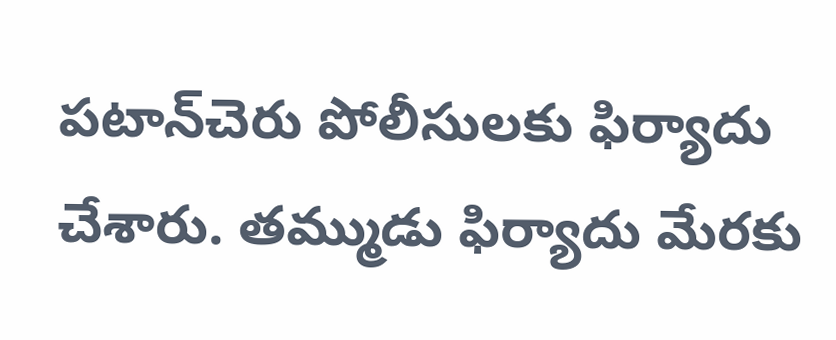పటాన్‌చెరు పోలీసులకు ఫిర్యాదు చేశారు. తమ్ముడు ఫిర్యాదు మేరకు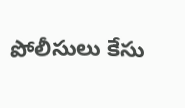పోలీసులు కేసు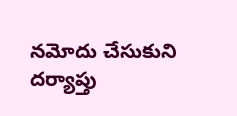నమోదు చేసుకుని దర్యాప్తు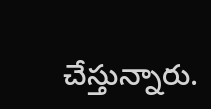చేస్తున్నారు.